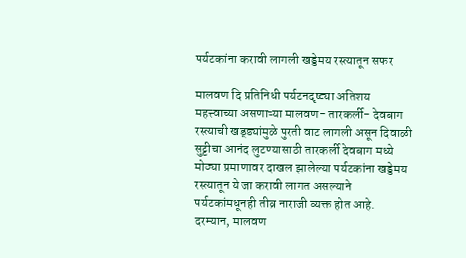पर्यटकांना करावी लागली खड्डेमय रस्त्यातून सफर

मालवण दि प्रतिनिधी पर्यटनदृष्ट्या अतिशय महत्त्वाच्या असणाऱ्या मालवण- तारकर्ली- देवबाग रस्त्याची खड्ड्यांमुळे पुरती वाट लागली असून दिवाळी सुट्टीचा आनंद लुटण्यासाठी तारकर्ली देवबाग मध्ये मोठ्या प्रमाणावर दाखल झालेल्या पर्यटकांना खड्डेमय रस्त्यातून ये जा करावी लागत असल्याने पर्यटकांमधूनही तीव्र नाराजी व्यक्त होत आहे. दरम्यान, मालवण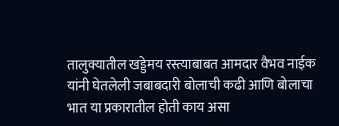तालुक्यातील खड्डेमय रस्त्याबाबत आमदार वैभव नाईक यांनी घेतलेली जबाबदारी बोलाची कढी आणि बोलाचा भात या प्रकारातील होती काय असा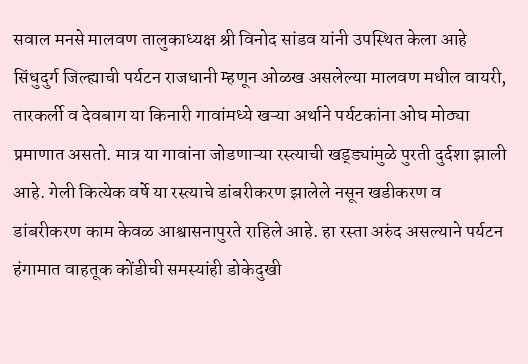सवाल मनसे मालवण तालुकाध्यक्ष श्री विनोद सांडव यांनी उपस्थित केला आहे सिंधुदुर्ग जिल्ह्याची पर्यटन राजधानी म्हणून ओळख असलेल्या मालवण मधील वायरी, तारकर्ली व देवबाग या किनारी गावांमध्ये खऱ्या अर्थाने पर्यटकांना ओघ मोठ्या प्रमाणात असतो. मात्र या गावांना जोडणाऱ्या रस्त्याची खड्ड्यांमुळे पुरती दुर्दशा झाली आहे. गेली कित्येक वर्षे या रस्त्याचे डांबरीकरण झालेले नसून खडीकरण व डांबरीकरण काम केवळ आश्वासनापुरते राहिले आहे. हा रस्ता अरुंद असल्याने पर्यटन हंगामात वाहतूक कोंडीची समस्यांही डोकेदुखी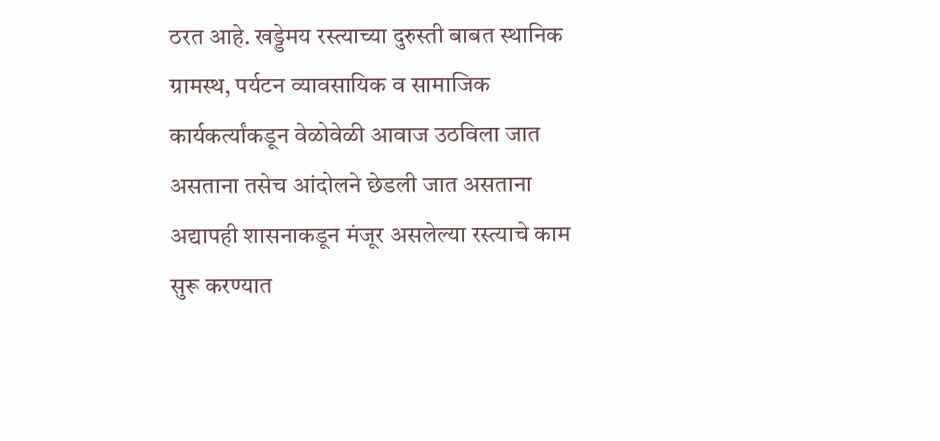ठरत आहे. खड्डेमय रस्त्याच्या दुरुस्ती बाबत स्थानिक ग्रामस्थ, पर्यटन व्यावसायिक व सामाजिक कार्यकर्त्यांकडून वेळोवेळी आवाज उठविला जात असताना तसेच आंदोलने छेडली जात असताना अद्यापही शासनाकडून मंजूर असलेल्या रस्त्याचे काम सुरू करण्यात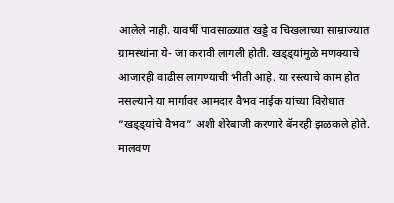आलेले नाही. यावर्षी पावसाळ्यात खड्डे व चिखलाच्या साम्राज्यात ग्रामस्थांना ये- जा करावी लागली होती. खड्ड्यांमुळे मणक्याचे आजारही वाढीस लागण्याची भीती आहे. या रस्त्याचे काम होत नसल्याने या मार्गावर आमदार वैभव नाईक यांच्या विरोधात “खड्ड्यांचे वैभव” अशी शेरेबाजी करणारे बॅनरही झळकले होते. मालवण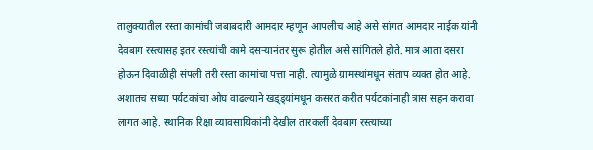तालुक्यातील रस्ता कामांची जबाबदारी आमदार म्हणून आपलीच आहे असे सांगत आमदार नाईक यांनी देवबाग रस्त्यासह इतर रस्त्यांची कामे दसऱ्यानंतर सुरू होतील असे सांगितले होते. मात्र आता दसरा होऊन दिवाळीही संपली तरी रस्ता कामांचा पत्ता नाही. त्यामुळे ग्रामस्थांमधून संताप व्यक्त होत आहे. अशातच सध्या पर्यटकांचा ओघ वाढल्याने खड्ड्यांमधून कसरत करीत पर्यटकांनाही त्रास सहन करावा लागत आहे. स्थानिक रिक्षा व्यावसायिकांनी देखील तारकर्ली देवबाग रस्त्याच्या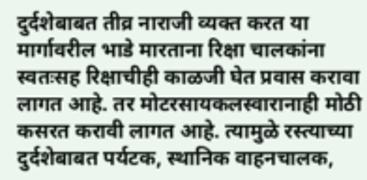दुर्दशेबाबत तीव्र नाराजी व्यक्त करत या मार्गावरील भाडे मारताना रिक्षा चालकांना स्वतःसह रिक्षाचीही काळजी घेत प्रवास करावा लागत आहे. तर मोटरसायकलस्वारानाही मोठी कसरत करावी लागत आहे. त्यामुळे रस्त्याच्या दुर्दशेबाबत पर्यटक, स्थानिक वाहनचालक,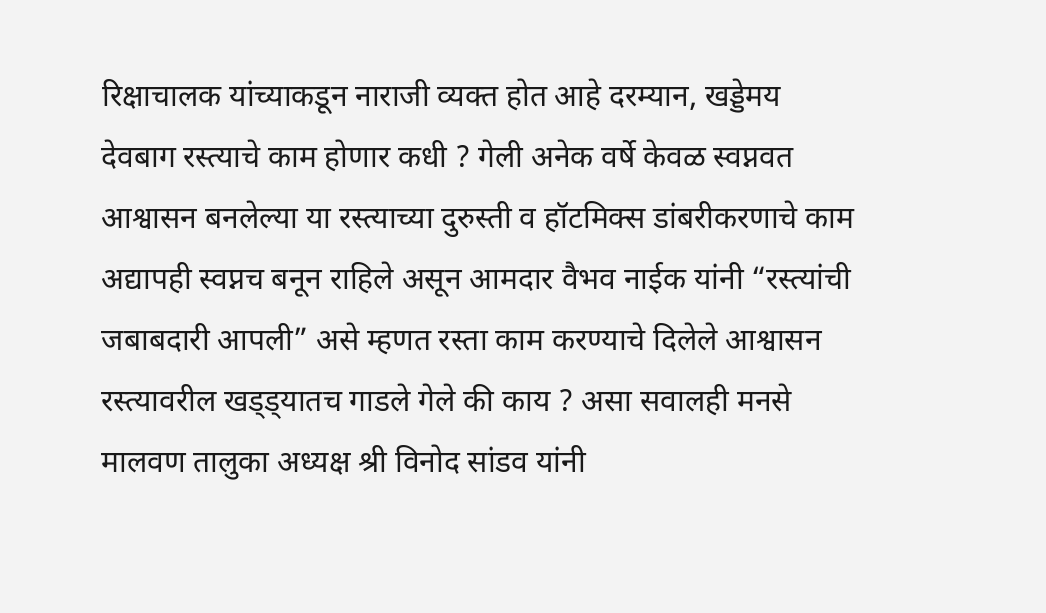रिक्षाचालक यांच्याकडून नाराजी व्यक्त होत आहे दरम्यान, खड्डेमय देवबाग रस्त्याचे काम होणार कधी ? गेली अनेक वर्षे केवळ स्वप्नवत आश्वासन बनलेल्या या रस्त्याच्या दुरुस्ती व हॉटमिक्स डांबरीकरणाचे काम अद्यापही स्वप्नच बनून राहिले असून आमदार वैभव नाईक यांनी “रस्त्यांची जबाबदारी आपली” असे म्हणत रस्ता काम करण्याचे दिलेले आश्वासन रस्त्यावरील खड्ड्यातच गाडले गेले की काय ? असा सवालही मनसे मालवण तालुका अध्यक्ष श्री विनोद सांडव यांनी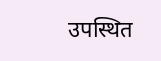उपस्थित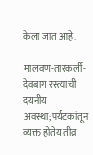केला जात आहे.

मालवण-तारकर्ली-देवबाग रस्त्याची दयनीय अवस्था;पर्यटकांतून व्यक्त होतेय तीव्र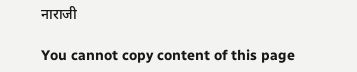नाराजी

You cannot copy content of this page